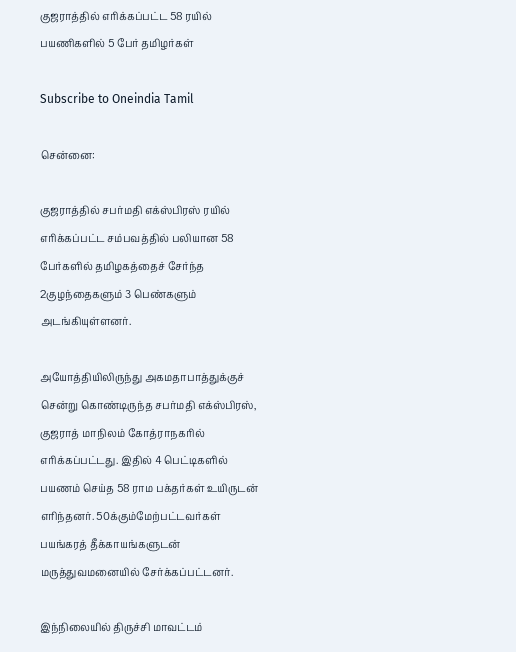குஜராத்தில் எரிக்கப்பட்ட 58 ரயில் பயணிகளில் 5 பேர் தமிழர்கள்

Subscribe to Oneindia Tamil

சென்னை:

குஜராத்தில் சபர்மதி எக்ஸ்பிரஸ் ரயில் எரிக்கப்பட்ட சம்பவத்தில் பலியான 58 பேர்களில் தமிழகத்தைச் சேர்ந்த 2குழந்தைகளும் 3 பெண்களும் அடங்கியுள்ளனர்.

அயோத்தியிலிருந்து அகமதாபாத்துக்குச் சென்று கொண்டிருந்த சபர்மதி எக்ஸ்பிரஸ், குஜராத் மாநிலம் கோத்ராநகரில் எரிக்கப்பட்டது. இதில் 4 பெட்டிகளில் பயணம் செய்த 58 ராம பக்தர்கள் உயிருடன் எரிந்தனர். 50க்கும்மேற்பட்டவர்கள் பயங்கரத் தீக்காயங்களுடன் மருத்துவமனையில் சேர்க்கப்பட்டனர்.

இந்நிலையில் திருச்சி மாவட்டம்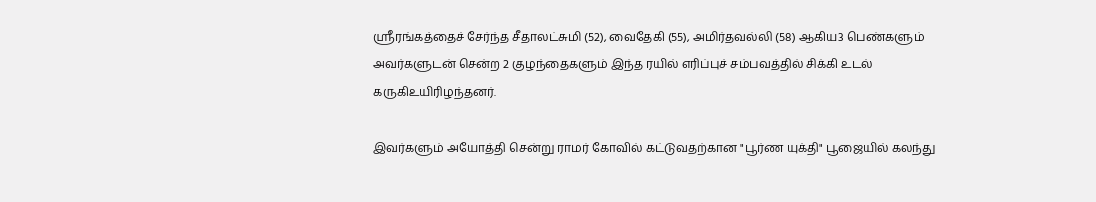ஸ்ரீரங்கத்தைச் சேர்ந்த சீதாலட்சுமி (52), வைதேகி (55), அமிர்தவல்லி (58) ஆகிய3 பெண்களும் அவர்களுடன் சென்ற 2 குழந்தைகளும் இந்த ரயில் எரிப்புச் சம்பவத்தில் சிக்கி உடல் கருகிஉயிரிழந்தனர்.

இவர்களும் அயோத்தி சென்று ராமர் கோவில் கட்டுவதற்கான "பூர்ண யுக்தி" பூஜையில் கலந்து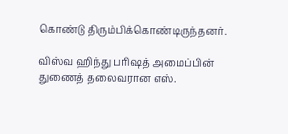கொண்டு திரும்பிக்கொண்டிருந்தனர்.

விஸ்வ ஹிந்து பரிஷத் அமைப்பின் துணைத் தலைவரான எஸ்.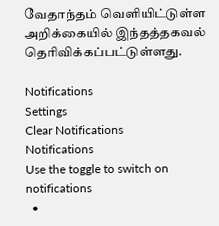வேதாந்தம் வெளியிட்டுள்ள அறிக்கையில் இந்தத்தகவல் தெரிவிக்கப்பட்டுள்ளது.

Notifications
Settings
Clear Notifications
Notifications
Use the toggle to switch on notifications
  •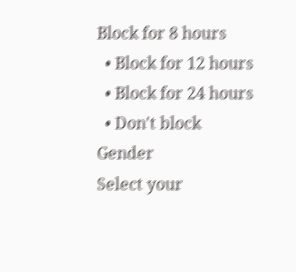Block for 8 hours
  • Block for 12 hours
  • Block for 24 hours
  • Don't block
Gender
Select your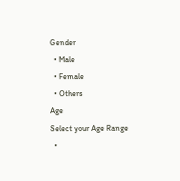Gender
  • Male
  • Female
  • Others
Age
Select your Age Range
  •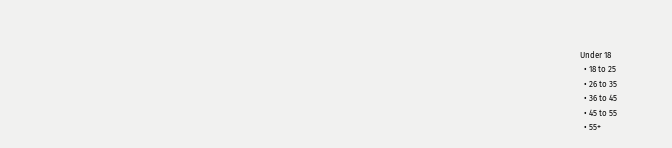Under 18
  • 18 to 25
  • 26 to 35
  • 36 to 45
  • 45 to 55
  • 55+